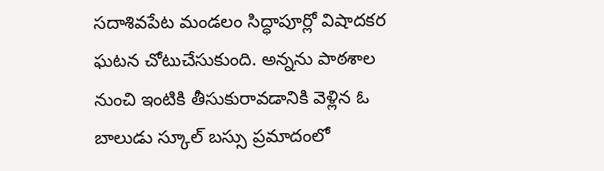సదాశివపేట మండలం సిద్ధాపూర్లో విషాదకర ఘటన చోటుచేసుకుంది. అన్నను పాఠశాల నుంచి ఇంటికి తీసుకురావడానికి వెళ్లిన ఓ బాలుడు స్కూల్ బస్సు ప్రమాదంలో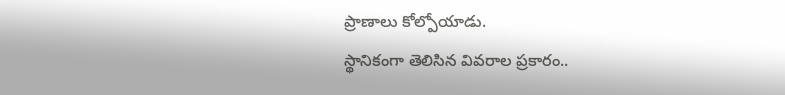ప్రాణాలు కోల్పోయాడు.
స్థానికంగా తెలిసిన వివరాల ప్రకారం..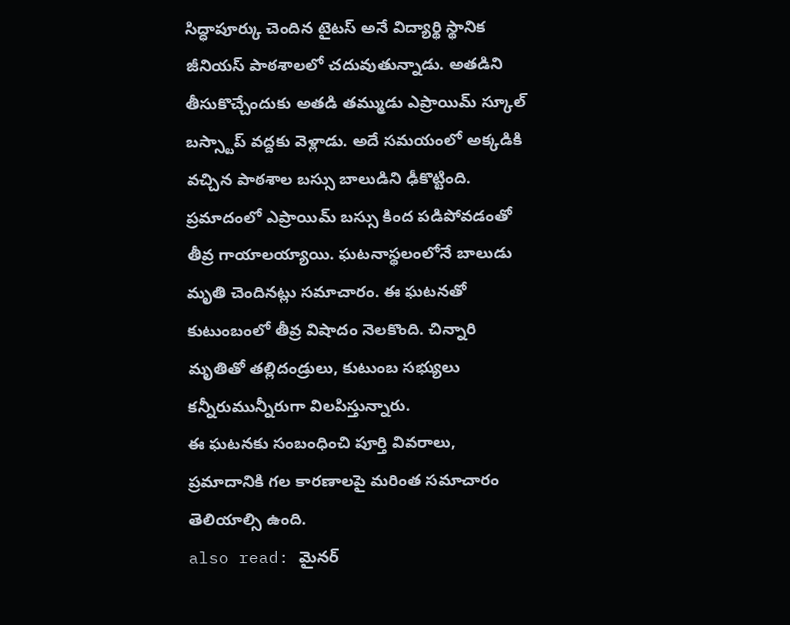సిద్ధాపూర్కు చెందిన టైటస్ అనే విద్యార్థి స్థానిక జీనియస్ పాఠశాలలో చదువుతున్నాడు. అతడిని తీసుకొచ్చేందుకు అతడి తమ్ముడు ఎప్రాయిమ్ స్కూల్ బస్స్టాప్ వద్దకు వెళ్లాడు. అదే సమయంలో అక్కడికి వచ్చిన పాఠశాల బస్సు బాలుడిని ఢీకొట్టింది.
ప్రమాదంలో ఎప్రాయిమ్ బస్సు కింద పడిపోవడంతో తీవ్ర గాయాలయ్యాయి. ఘటనాస్థలంలోనే బాలుడు మృతి చెందినట్లు సమాచారం. ఈ ఘటనతో కుటుంబంలో తీవ్ర విషాదం నెలకొంది. చిన్నారి మృతితో తల్లిదండ్రులు, కుటుంబ సభ్యులు కన్నీరుమున్నీరుగా విలపిస్తున్నారు.
ఈ ఘటనకు సంబంధించి పూర్తి వివరాలు, ప్రమాదానికి గల కారణాలపై మరింత సమాచారం తెలియాల్సి ఉంది.
also read: మైనర్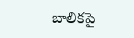బాలికపై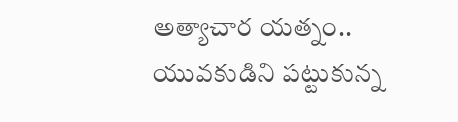అత్యాచార యత్నం.. యువకుడిని పట్టుకున్న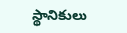స్థానికులు